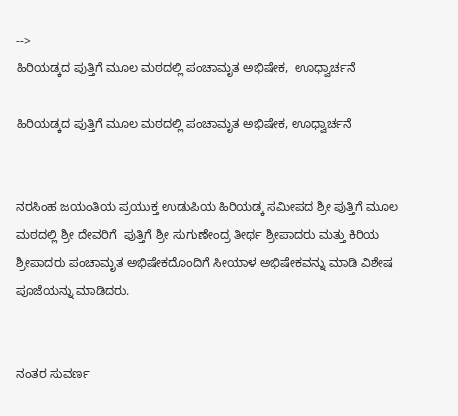-->
ಹಿರಿಯಡ್ಕದ ಪುತ್ತಿಗೆ ಮೂಲ ಮಠದಲ್ಲಿ ಪಂಚಾಮೃತ ಅಭಿಷೇಕ,  ಊಧ್ವಾರ್ಚನೆ

ಹಿರಿಯಡ್ಕದ ಪುತ್ತಿಗೆ ಮೂಲ ಮಠದಲ್ಲಿ ಪಂಚಾಮೃತ ಅಭಿಷೇಕ, ಊಧ್ವಾರ್ಚನೆ


ನರಸಿಂಹ ಜಯಂತಿಯ ಪ್ರಯುಕ್ತ ಉಡುಪಿಯ ಹಿರಿಯಡ್ಕ ಸಮೀಪದ ಶ್ರೀ ಪುತ್ತಿಗೆ ಮೂಲ ಮಠದಲ್ಲಿ ಶ್ರೀ ದೇವರಿಗೆ  ಪುತ್ತಿಗೆ ಶ್ರೀ ಸುಗುಣೇಂದ್ರ ತೀರ್ಥ ಶ್ರೀಪಾದರು ಮತ್ತು ಕಿರಿಯ ಶ್ರೀಪಾದರು ಪಂಚಾಮೃತ ಅಭಿಷೇಕದೊಂದಿಗೆ ಸೀಯಾಳ ಅಭಿಷೇಕವನ್ನು ಮಾಡಿ ವಿಶೇಷ ಪೂಜೆಯನ್ನು ಮಾಡಿದರು.


ನಂತರ ಸುವರ್ಣ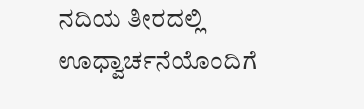ನದಿಯ ತೀರದಲ್ಲಿ ಊಧ್ವಾರ್ಚನೆಯೊಂದಿಗೆ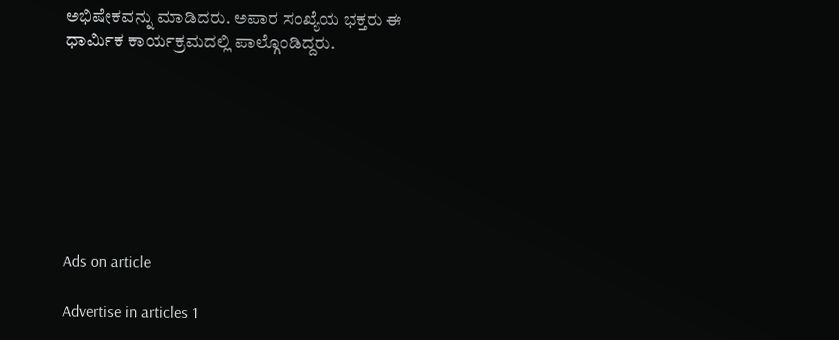ಅಭಿಷೇಕವನ್ನು ಮಾಡಿದರು. ಅಪಾರ ಸಂಖ್ಯೆಯ ಭಕ್ತರು ಈ ಧಾರ್ಮಿಕ ಕಾರ್ಯಕ್ರಮದಲ್ಲಿ ಪಾಲ್ಗೊಂಡಿದ್ದರು.








Ads on article

Advertise in articles 1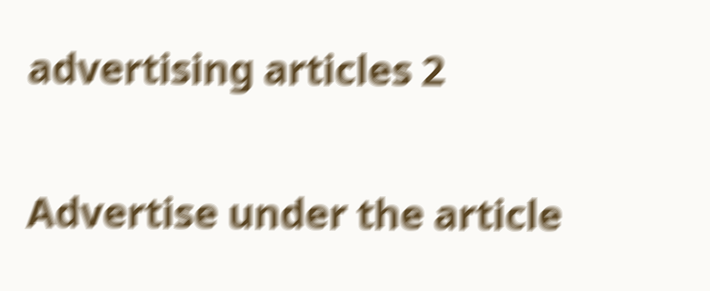advertising articles 2

Advertise under the article